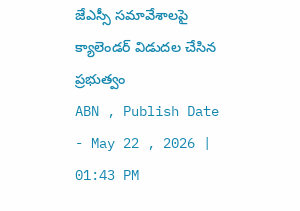జేఎస్సీ సమావేశాలపై క్యాలెండర్ విడుదల చేసిన ప్రభుత్వం
ABN , Publish Date - May 22 , 2026 | 01:43 PM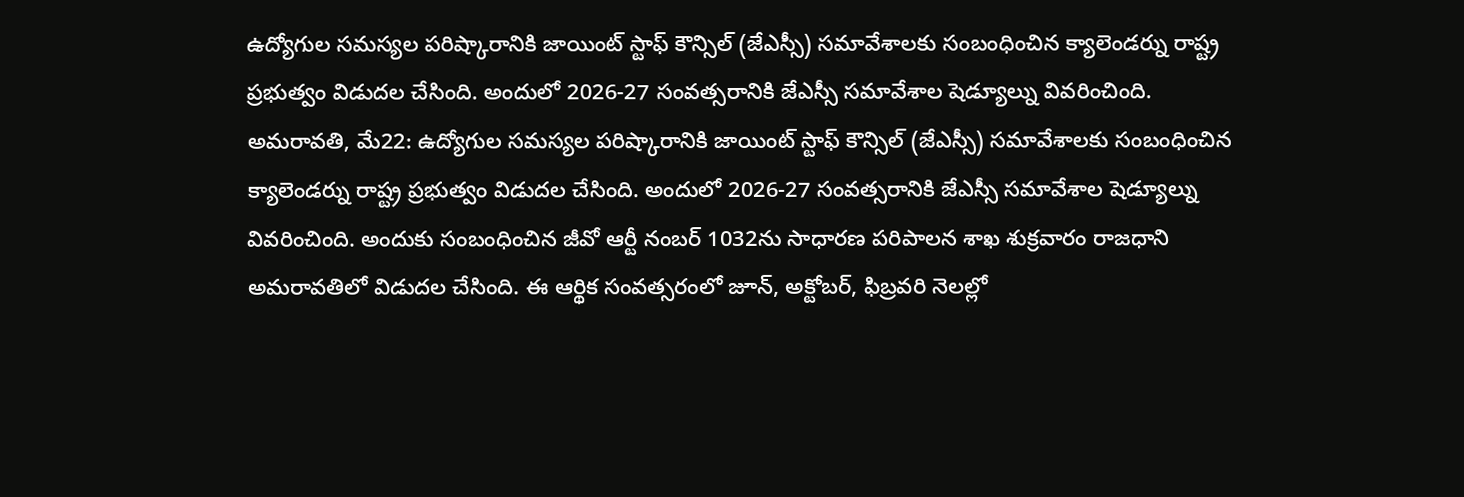ఉద్యోగుల సమస్యల పరిష్కారానికి జాయింట్ స్టాఫ్ కౌన్సిల్ (జేఎస్సీ) సమావేశాలకు సంబంధించిన క్యాలెండర్ను రాష్ట్ర ప్రభుత్వం విడుదల చేసింది. అందులో 2026-27 సంవత్సరానికి జేఎస్సీ సమావేశాల షెడ్యూల్ను వివరించింది.
అమరావతి, మే22: ఉద్యోగుల సమస్యల పరిష్కారానికి జాయింట్ స్టాఫ్ కౌన్సిల్ (జేఎస్సీ) సమావేశాలకు సంబంధించిన క్యాలెండర్ను రాష్ట్ర ప్రభుత్వం విడుదల చేసింది. అందులో 2026-27 సంవత్సరానికి జేఎస్సీ సమావేశాల షెడ్యూల్ను వివరించింది. అందుకు సంబంధించిన జీవో ఆర్టీ నంబర్ 1032ను సాధారణ పరిపాలన శాఖ శుక్రవారం రాజధాని అమరావతిలో విడుదల చేసింది. ఈ ఆర్థిక సంవత్సరంలో జూన్, అక్టోబర్, ఫిబ్రవరి నెలల్లో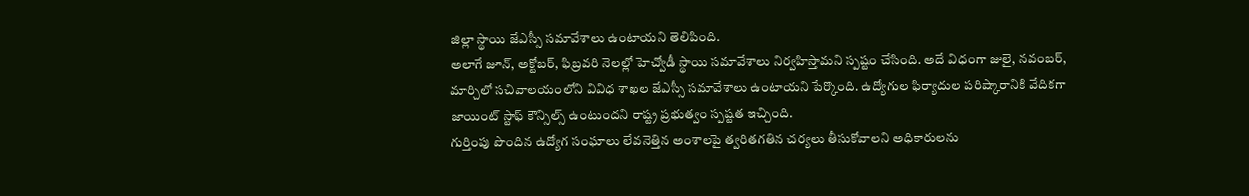జిల్లా స్థాయి జేఎస్సీ సమావేశాలు ఉంటాయని తెలిపింది.
అలాగే జూన్, అక్టోబర్, ఫిబ్రవరి నెలల్లో హెచ్వోడీ స్థాయి సమావేశాలు నిర్వహిస్తామని స్పష్టం చేసింది. అదే విధంగా జులై, నవంబర్, మార్చిలో సచివాలయంలోని వివిధ శాఖల జేఎస్సీ సమావేశాలు ఉంటాయని పేర్కొంది. ఉద్యోగుల ఫిర్యాదుల పరిష్కారానికి వేదికగా జాయింట్ స్టాఫ్ కౌన్సిల్స్ ఉంటుందని రాష్ట్ర ప్రభుత్వం స్పష్టత ఇచ్చింది.
గుర్తింపు పొందిన ఉద్యోగ సంఘాలు లేవనెత్తిన అంశాలపై త్వరితగతిన చర్యలు తీసుకోవాలని అధికారులను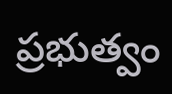ప్రభుత్వం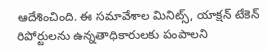ఆదేశించింది. ఈ సమావేశాల మినిట్స్, యాక్షన్ టేకెన్ రిపోర్టులను ఉన్నతాధికారులకు పంపాలని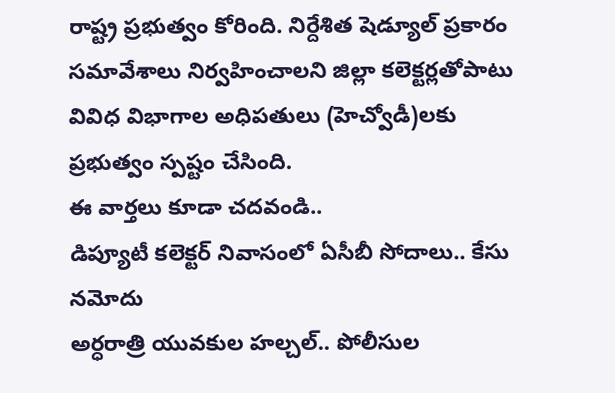రాష్ట్ర ప్రభుత్వం కోరింది. నిర్దేశిత షెడ్యూల్ ప్రకారం సమావేశాలు నిర్వహించాలని జిల్లా కలెక్టర్లతోపాటు వివిధ విభాగాల అధిపతులు (హెచ్వోడీ)లకు ప్రభుత్వం స్పష్టం చేసింది.
ఈ వార్తలు కూడా చదవండి..
డిప్యూటీ కలెక్టర్ నివాసంలో ఏసీబీ సోదాలు.. కేసు నమోదు
అర్ధరాత్రి యువకుల హల్చల్.. పోలీసుల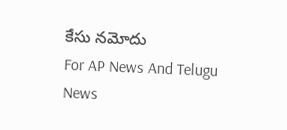కేసు నమోదు
For AP News And Telugu News